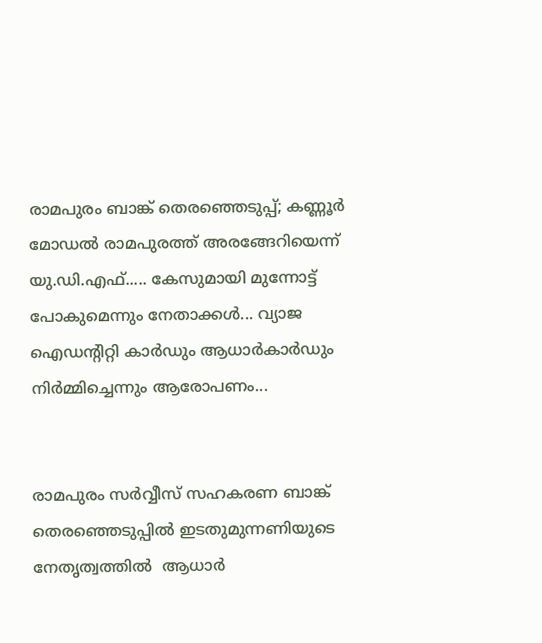രാമപുരം ബാങ്ക് തെരഞ്ഞെടുപ്പ്; കണ്ണൂര്‍ മോഡല്‍ രാമപുരത്ത് അരങ്ങേറിയെന്ന് യു.ഡി.എഫ്..... കേസുമായി മുന്നോട്ട് പോകുമെന്നും നേതാക്കള്‍... വ്യാജ ഐഡന്റിറ്റി കാര്‍ഡും ആധാര്‍കാര്‍ഡും നിര്‍മ്മിച്ചെന്നും ആരോപണം...


രാമപുരം സര്‍വ്വീസ് സഹകരണ ബാങ്ക് തെരഞ്ഞെടുപ്പില്‍ ഇടതുമുന്നണിയുടെ നേതൃത്വത്തില്‍  ആധാര്‍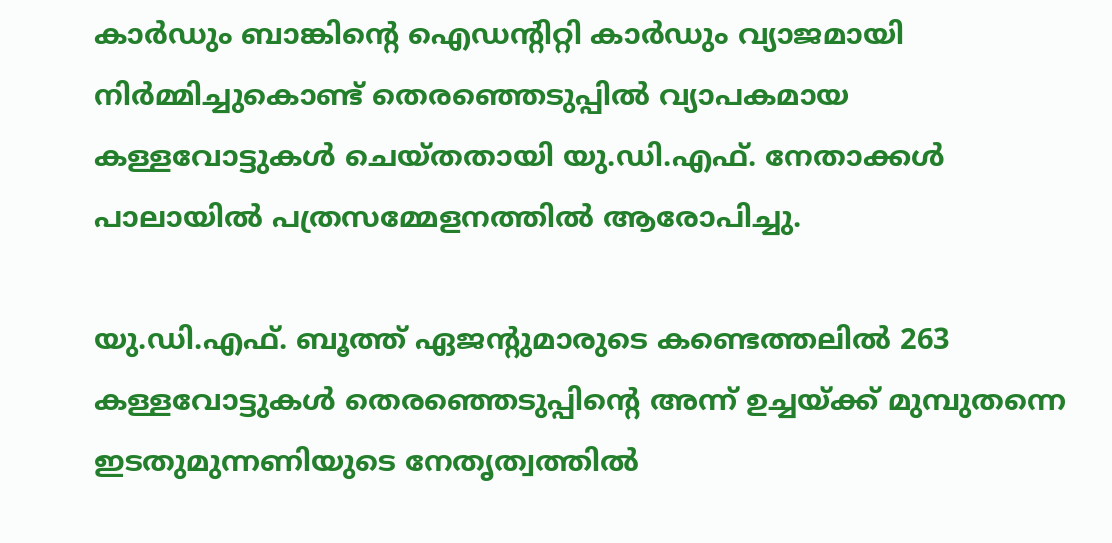കാര്‍ഡും ബാങ്കിന്റെ ഐഡന്റിറ്റി കാര്‍ഡും വ്യാജമായി നിര്‍മ്മിച്ചുകൊണ്ട് തെരഞ്ഞെടുപ്പില്‍ വ്യാപകമായ കള്ളവോട്ടുകള്‍ ചെയ്തതായി യു.ഡി.എഫ്. നേതാക്കള്‍ പാലായില്‍ പത്രസമ്മേളനത്തില്‍ ആരോപിച്ചു.

യു.ഡി.എഫ്. ബൂത്ത് ഏജന്റുമാരുടെ കണ്ടെത്തലില്‍ 263 കള്ളവോട്ടുകള്‍ തെരഞ്ഞെടുപ്പിന്റെ അന്ന് ഉച്ചയ്ക്ക് മുമ്പുതന്നെ ഇടതുമുന്നണിയുടെ നേതൃത്വത്തില്‍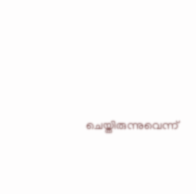ചെയ്തിരുന്നുവെന്ന്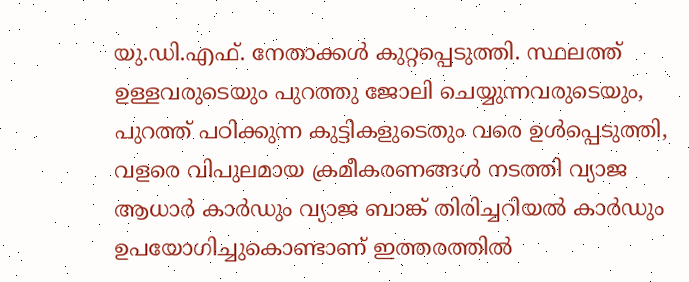യു.ഡി.എഫ്. നേതാക്കള്‍ കുറ്റപ്പെടുത്തി. സ്ഥലത്ത് ഉള്ളവരുടെയും പുറത്തു ജോലി ചെയ്യുന്നവരുടെയും, പുറത്ത് പഠിക്കുന്ന കുട്ടികളുടെതും വരെ ഉള്‍പ്പെടുത്തി, വളരെ വിപുലമായ ക്രമീകരണങ്ങള്‍ നടത്തി വ്യാജ ആധാര്‍ കാര്‍ഡും വ്യാജ ബാങ്ക് തിരിച്ചറിയല്‍ കാര്‍ഡും ഉപയോഗിച്ചുകൊണ്ടാണ് ഇത്തരത്തില്‍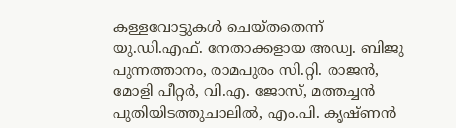കള്ളവോട്ടുകള്‍ ചെയ്തതെന്ന് യു.ഡി.എഫ്. നേതാക്കളായ അഡ്വ. ബിജു പുന്നത്താനം, രാമപുരം സി.റ്റി. രാജന്‍, മോളി പീറ്റര്‍, വി.എ. ജോസ്, മത്തച്ചന്‍ പുതിയിടത്തുചാലില്‍, എം.പി. കൃഷ്ണന്‍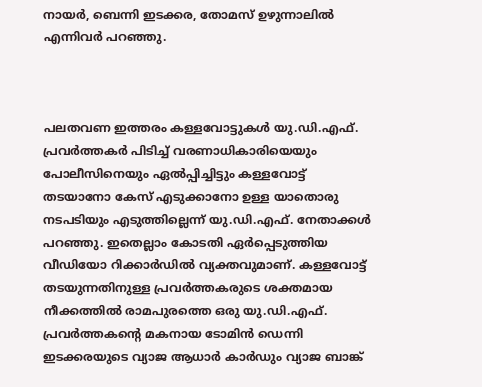നായര്‍, ബെന്നി ഇടക്കര, തോമസ് ഉഴുന്നാലില്‍ എന്നിവര്‍ പറഞ്ഞു.



പലതവണ ഇത്തരം കള്ളവോട്ടുകള്‍ യു.ഡി.എഫ്. പ്രവര്‍ത്തകര്‍ പിടിച്ച് വരണാധികാരിയെയും  പോലീസിനെയും ഏല്‍പ്പിച്ചിട്ടും കള്ളവോട്ട് തടയാനോ കേസ് എടുക്കാനോ ഉള്ള യാതൊരു നടപടിയും എടുത്തില്ലെന്ന് യു.ഡി.എഫ്. നേതാക്കള്‍ പറഞ്ഞു. ഇതെല്ലാം കോടതി ഏര്‍പ്പെടുത്തിയ വീഡിയോ റിക്കാര്‍ഡില്‍ വ്യക്തവുമാണ്. കള്ളവോട്ട് തടയുന്നതിനുള്ള പ്രവര്‍ത്തകരുടെ ശക്തമായ നീക്കത്തില്‍ രാമപുരത്തെ ഒരു യു.ഡി.എഫ്. പ്രവര്‍ത്തകന്റെ മകനായ ടോമിന്‍ ഡെന്നി ഇടക്കരയുടെ വ്യാജ ആധാര്‍ കാര്‍ഡും വ്യാജ ബാങ്ക്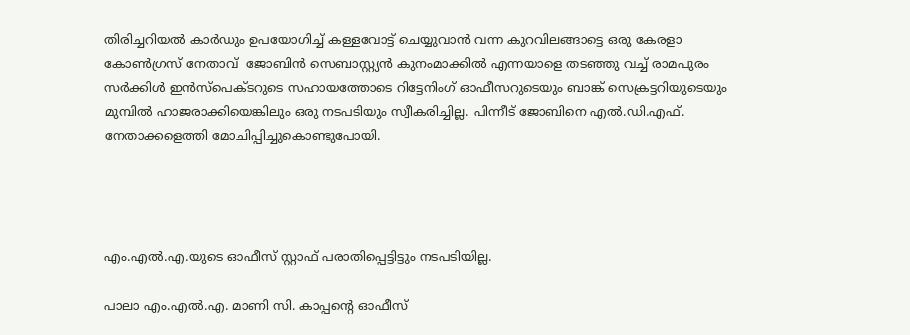തിരിച്ചറിയല്‍ കാര്‍ഡും ഉപയോഗിച്ച് കള്ളവോട്ട് ചെയ്യുവാന്‍ വന്ന കുറവിലങ്ങാട്ടെ ഒരു കേരളാ കോണ്‍ഗ്രസ് നേതാവ്  ജോബിന്‍ സെബാസ്റ്റ്യന്‍ കുനംമാക്കില്‍ എന്നയാളെ തടഞ്ഞു വച്ച് രാമപുരം സര്‍ക്കിള്‍ ഇന്‍സ്‌പെക്ടറുടെ സഹായത്തോടെ റിട്ടേനിംഗ് ഓഫീസറുടെയും ബാങ്ക് സെക്രട്ടറിയുടെയും മുമ്പില്‍ ഹാജരാക്കിയെങ്കിലും ഒരു നടപടിയും സ്വീകരിച്ചില്ല. പിന്നീട് ജോബിനെ എല്‍.ഡി.എഫ്. നേതാക്കളെത്തി മോചിപ്പിച്ചുകൊണ്ടുപോയി.




എം.എല്‍.എ.യുടെ ഓഫീസ് സ്റ്റാഫ് പരാതിപ്പെട്ടിട്ടും നടപടിയില്ല.

പാലാ എം.എല്‍.എ. മാണി സി. കാപ്പന്റെ ഓഫീസ്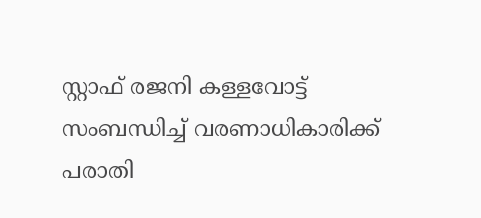സ്റ്റാഫ് രജനി കള്ളവോട്ട് സംബന്ധിച്ച് വരണാധികാരിക്ക് പരാതി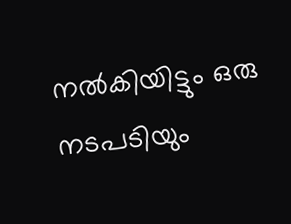നല്‍കിയിട്ടും ഒരു നടപടിയും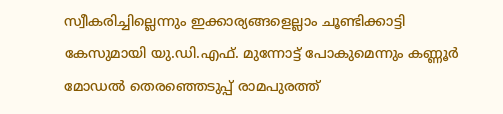സ്വീകരിച്ചില്ലെന്നും ഇക്കാര്യങ്ങളെല്ലാം ചൂണ്ടിക്കാട്ടി കേസുമായി യു.ഡി.എഫ്. മുന്നോട്ട് പോകുമെന്നും കണ്ണൂര്‍ മോഡല്‍ തെരഞ്ഞെടുപ്പ് രാമപുരത്ത്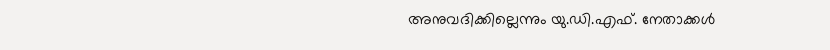അനുവദിക്കില്ലെന്നും യു.ഡി.എഫ്. നേതാക്കള്‍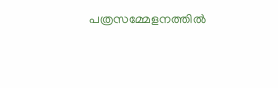പത്രസമ്മേളനത്തില്‍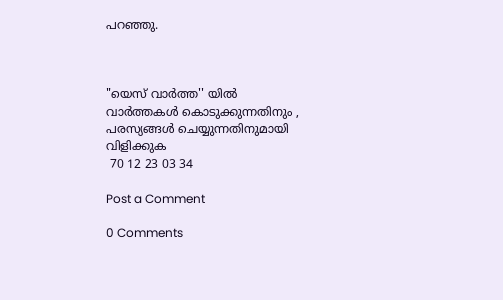പറഞ്ഞു.



"യെസ് വാർത്ത'' യിൽ
വാർത്തകൾ കൊടുക്കുന്നതിനും ,
പരസ്യങ്ങൾ ചെയ്യുന്നതിനുമായി
വിളിക്കുക
 70 12 23 03 34

Post a Comment

0 Comments